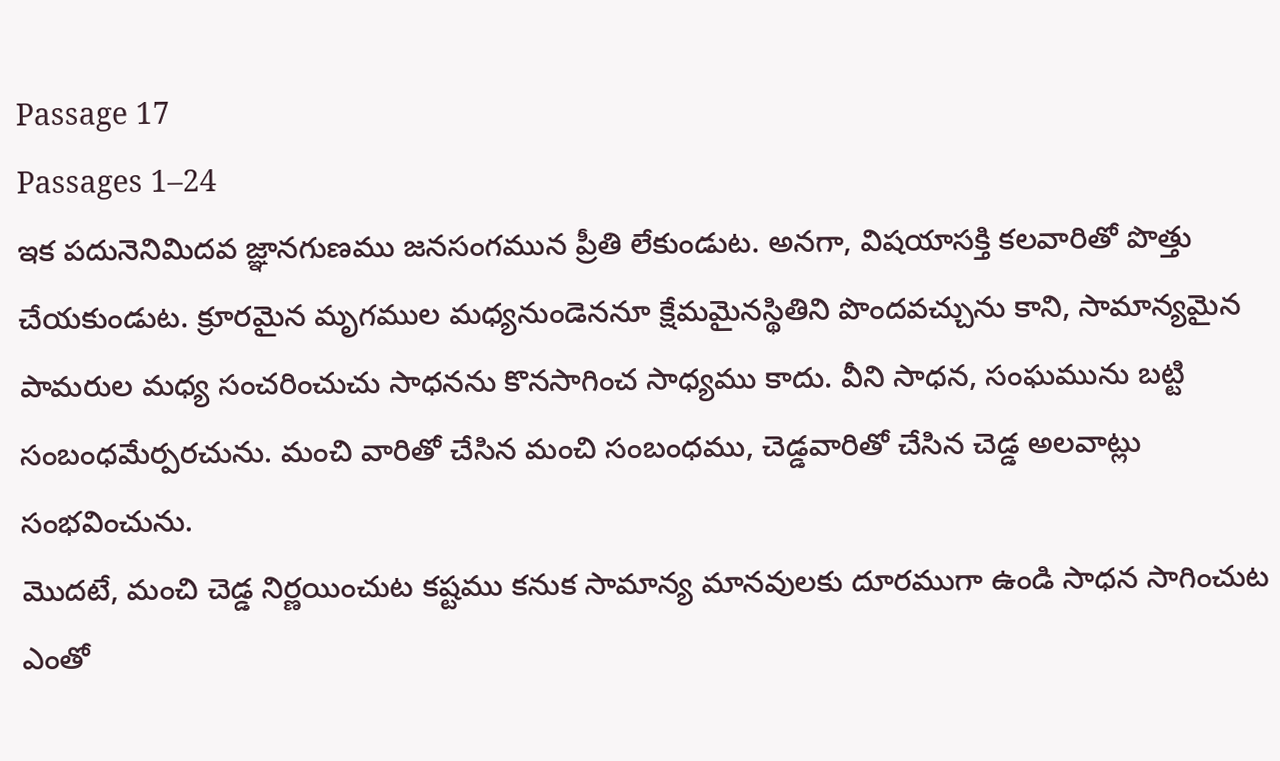Passage 17
Passages 1–24
ఇక పదునెనిమిదవ జ్ఞానగుణము జనసంగమున ప్రీతి లేకుండుట. అనగా, విషయాసక్తి కలవారితో పొత్తు చేయకుండుట. క్రూరమైన మృగముల మధ్యనుండెననూ క్షేమమైనస్థితిని పొందవచ్చును కాని, సామాన్యమైన పామరుల మధ్య సంచరించుచు సాధనను కొనసాగించ సాధ్యము కాదు. వీని సాధన, సంఘమును బట్టి సంబంధమేర్పరచును. మంచి వారితో చేసిన మంచి సంబంధము, చెడ్డవారితో చేసిన చెడ్డ అలవాట్లు సంభవించును.
మొదటే, మంచి చెడ్డ నిర్ణయించుట కష్టము కనుక సామాన్య మానవులకు దూరముగా ఉండి సాధన సాగించుట ఎంతో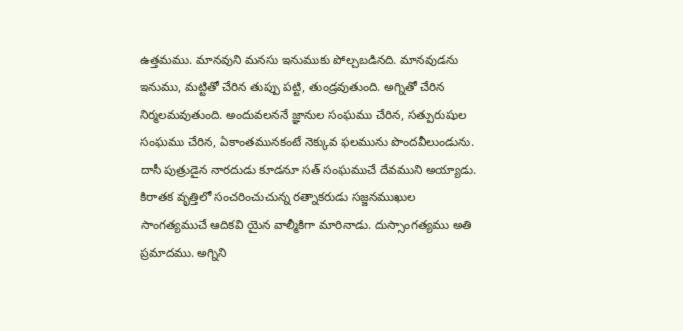ఉత్తమము. మానవుని మనసు ఇనుముకు పోల్చబడినది. మానవుడను ఇనుము, మట్టితో చేరిన తుప్పు పట్టి, తుండ్రవుతుంది. అగ్నితో చేరిన నిర్మలమవుతుంది. అందువలననే జ్ఞానుల సంఘము చేరిన, సత్పురుషుల సంఘము చేరిన, ఏకాంతమునకంటే నెక్కువ ఫలమును పొందవీలుండును. దాసీ పుత్రుడైన నారదుడు కూడనూ సత్ సంఘముచే దేవముని అయ్యాడు. కిరాతక వృత్తిలో సంచరించుచున్న రత్నాకరుడు సజ్జనముఖుల సాంగత్యముచే ఆదికవి యైన వాల్మీకిగా మారినాడు. దుస్సాంగత్యము అతి ప్రమాదము. అగ్నిని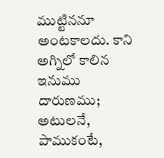ముట్టిననూ అంటకాలదు. కాని అగ్నిలో కాలిన ఇనుము దారుణము; అటులనే, పాముకంటే,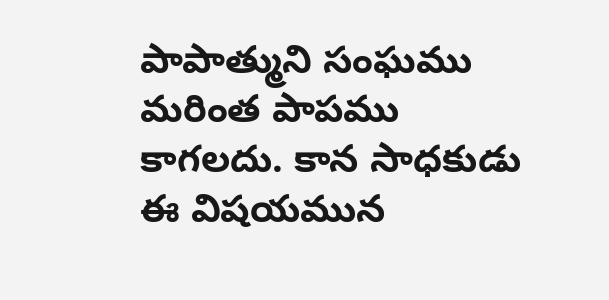పాపాత్ముని సంఘము మరింత పాపము కాగలదు. కాన సాధకుడు ఈ విషయమున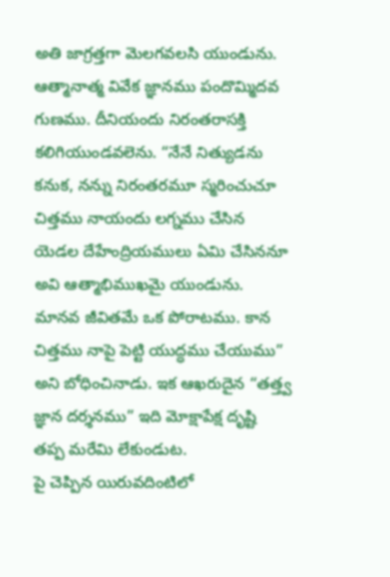అతి జాగ్రత్తగా మెలగవలసి యుండును.
ఆత్మానాత్మ వివేక జ్ఞానము పందొమ్మిదవ గుణము. దీనియందు నిరంతరాసక్తి కలిగియుండవలెను. “నేనే నిత్యుడను కనుక, నన్ను నిరంతరమూ స్మరించుచూ చిత్తము నాయందు లగ్నము చేసిన యెడల దేహేంద్రియములు ఏమి చేసిననూ అవి ఆత్మాభిముఖమై యుండును. మానవ జీవితమే ఒక పోరాటము. కాన చిత్తము నాపై పెట్టి యుద్ధము చేయుము”
అని బోధించినాడు. ఇక ఆఖరుదైన “తత్త్వ జ్ఞాన దర్శనము” ఇది మోక్షాపేక్ష దృష్టి తప్ప మరేమి లేకుండుట.
పై చెప్పిన యిరువదింటిలో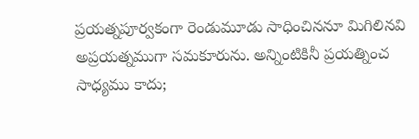ప్రయత్నపూర్వకంగా రెండుమూడు సాధించిననూ మిగిలినవి అప్రయత్నముగా సమకూరును. అన్నింటికినీ ప్రయత్నించ సాధ్యము కాదు;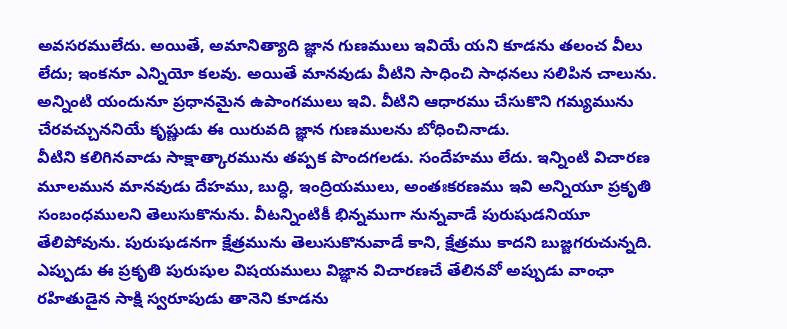అవసరములేదు. అయితే, అమానిత్యాది జ్ఞాన గుణములు ఇవియే యని కూడను తలంచ వీలు లేదు; ఇంకనూ ఎన్నియో కలవు. అయితే మానవుడు వీటిని సాధించి సాధనలు సలిపిన చాలును. అన్నింటి యందునూ ప్రధానమైన ఉపాంగములు ఇవి. వీటిని ఆధారము చేసుకొని గమ్యమును చేరవచ్చుననియే కృష్ణుడు ఈ యిరువది జ్ఞాన గుణములను బోధించినాడు.
వీటిని కలిగినవాడు సాక్షాత్కారమును తప్పక పొందగలడు. సందేహము లేదు. ఇన్నింటి విచారణ మూలమున మానవుడు దేహము, బుద్ధి, ఇంద్రియములు, అంతఃకరణము ఇవి అన్నియూ ప్రకృతి సంబంధములని తెలుసుకొనును. వీటన్నింటికీ భిన్నముగా నున్నవాడే పురుషుడనియూ తేలిపోవును. పురుషుడనగా క్షేత్రమును తెలుసుకొనువాడే కాని, క్షేత్రము కాదని బుజ్జగరుచున్నది. ఎప్పుడు ఈ ప్రకృతి పురుషుల విషయములు విజ్ఞాన విచారణచే తేలినవో అప్పుడు వాంఛా రహితుడైన సాక్షి స్వరూపుడు తానెని కూడను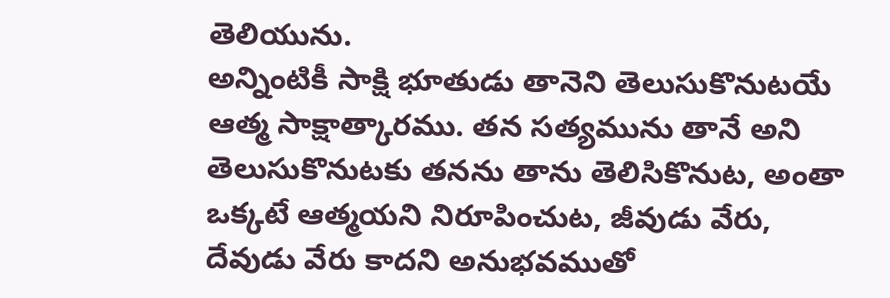తెలియును.
అన్నింటికీ సాక్షి భూతుడు తానెని తెలుసుకొనుటయే ఆత్మ సాక్షాత్కారము. తన సత్యమును తానే అని తెలుసుకొనుటకు తనను తాను తెలిసికొనుట, అంతా ఒక్కటే ఆత్మయని నిరూపించుట, జీవుడు వేరు, దేవుడు వేరు కాదని అనుభవముతో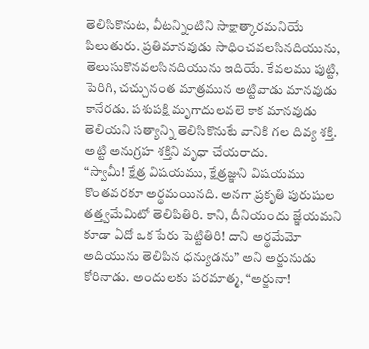తెలిసికొనుట, వీటన్నింటిని సాక్షాత్కారమనియే పిలుతురు. ప్రతిమానవుడు సాధించవలసినదియును, తెలుసుకొనవలసినదియును ఇదియే. కేవలము పుట్టి, పెరిగి, చచ్చునంత మాత్రమున అట్టివాడు మానవుడు కానేరడు. పశుపక్షి మృగాదులవలె కాక మానవుడు తెలియని సత్యాన్ని తెలిసికొనుటే వానికి గల దివ్య శక్తి. అట్టి అనుగ్రహ శక్తిని వృధా చేయరాదు.
“స్వామీ! క్షేత్ర విషయము, క్షేత్రజ్ఞుని విషయము కొంతవరకూ అర్థమయినది. అనగా ప్రకృతి పురుషుల తత్త్వమేమిటో తెలిపితిరి. కాని, దీనియందు జ్ఞేయమని కూడా ఏదో ఒక పేరు పెట్టితిరి! దాని అర్థమేమో అదియును తెలిపిన ధన్యుడను” అని అర్జునుడు కోరినాడు. అందులకు పరమాత్మ, “అర్జునా!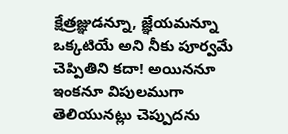క్షేత్రజ్ఞుడన్నూ, జ్ఞేయమన్నూ ఒక్కటియే అని నీకు పూర్వమే చెప్పితిని కదా! అయిననూ ఇంకనూ విపులముగా తెలియునట్లు చెప్పుదను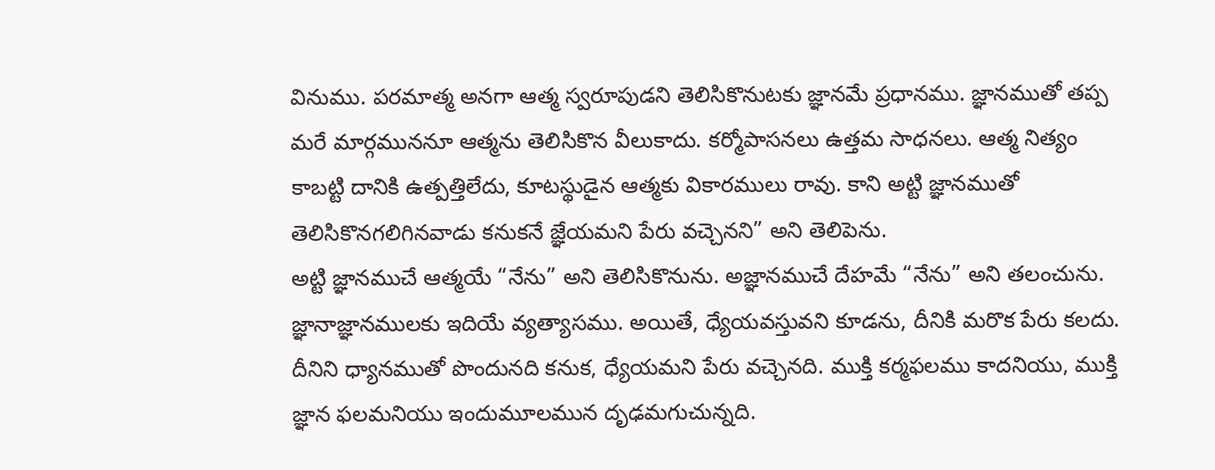వినుము. పరమాత్మ అనగా ఆత్మ స్వరూపుడని తెలిసికొనుటకు జ్ఞానమే ప్రధానము. జ్ఞానముతో తప్ప మరే మార్గముననూ ఆత్మను తెలిసికొన వీలుకాదు. కర్మోపాసనలు ఉత్తమ సాధనలు. ఆత్మ నిత్యం కాబట్టి దానికి ఉత్పత్తిలేదు, కూటస్థుడైన ఆత్మకు వికారములు రావు. కాని అట్టి జ్ఞానముతో తెలిసికొనగలిగినవాడు కనుకనే జ్ఞేయమని పేరు వచ్చెనని” అని తెలిపెను.
అట్టి జ్ఞానముచే ఆత్మయే “నేను” అని తెలిసికొనును. అజ్ఞానముచే దేహమే “నేను” అని తలంచును. జ్ఞానాజ్ఞానములకు ఇదియే వ్యత్యాసము. అయితే, ధ్యేయవస్తువని కూడను, దీనికి మరొక పేరు కలదు. దీనిని ధ్యానముతో పొందునది కనుక, ధ్యేయమని పేరు వచ్చెనది. ముక్తి కర్మఫలము కాదనియు, ముక్తి జ్ఞాన ఫలమనియు ఇందుమూలమున దృఢమగుచున్నది.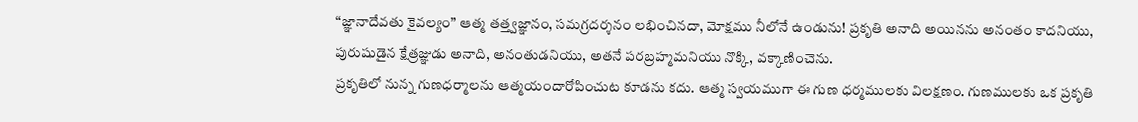“జ్ఞానాదేవతు కైవల్యం” ఆత్మ తత్త్వజ్ఞానం, సమగ్రదర్శనం లభించినదా, మోక్షము నీలోనే ఉండును! ప్రకృతి అనాది అయినను అనంతం కాదనియు, పురుషుడైన క్షేత్రజ్ఞుడు అనాది, అనంతుడనియు, అతనే పరబ్రహ్మమనియు నొక్కి, వక్కాణించెను.
ప్రకృతిలో నున్న గుణధర్మాలను ఆత్మయందారోపించుట కూడను కదు. ఆత్మ స్వయముగా ఈ గుణ ధర్మములకు విలక్షణం. గుణములకు ఒక ప్రకృతి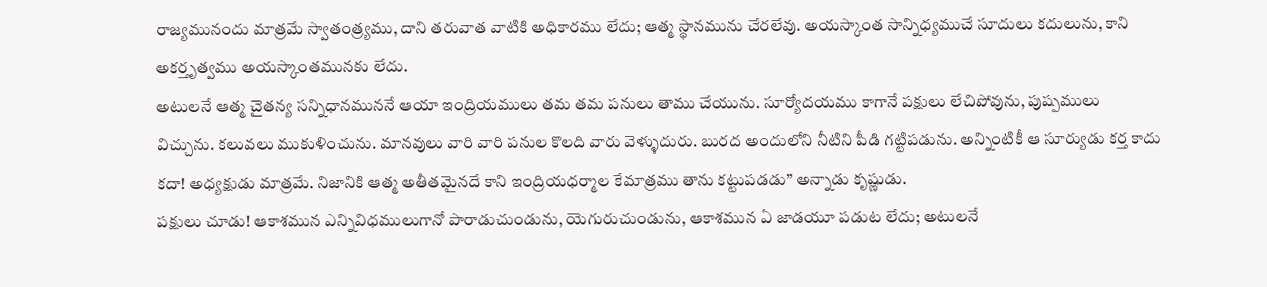రాజ్యమునందు మాత్రమే స్వాతంత్ర్యము, దాని తరువాత వాటికి అధికారము లేదు; ఆత్మ స్థానమును చేరలేవు. అయస్కాంత సాన్నిధ్యముచే సూదులు కదులును, కాని అకర్తృత్వము అయస్కాంతమునకు లేదు.
అటులనే ఆత్మ చైతన్య సన్నిధానముననే ఆయా ఇంద్రియములు తమ తమ పనులు తాము చేయును. సూర్యోదయము కాగానే పక్షులు లేచిపోవును, పుష్పములు విచ్చును. కలువలు ముకుళించును. మానవులు వారి వారి పనుల కొలది వారు వెళ్ళుదురు. బురద అందులోని నీటిని పీడి గట్టిపడును. అన్నింటికీ ఆ సూర్యుడు కర్త కాదు కదా! అధ్యక్షుడు మాత్రమే. నిజానికి ఆత్మ అతీతమైనదే కాని ఇంద్రియధర్మాల కేమాత్రము తాను కట్టుపడడు” అన్నాడు కృష్ణుడు.
పక్షులు చూడు! ఆకాశమున ఎన్నివిధములుగానో పారాడుచుండును, యెగురుచుండును, ఆకాశమున ఏ జాడయూ పడుట లేదు; అటులనే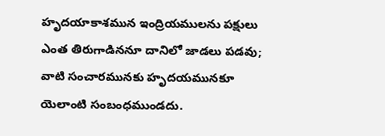హృదయాకాశమున ఇంద్రియములను పక్షులు ఎంత తిరుగాడిననూ దానిలో జాడలు పడవు; వాటి సంచారమునకు హృదయమునకూ యెలాంటి సంబంధముండదు.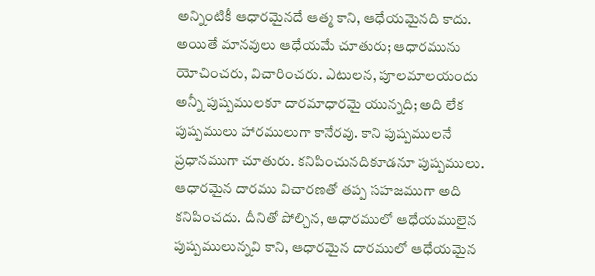అన్నింటికీ ఆధారమైనదే ఆత్మ కాని, ఆధేయమైనది కాదు.
అయితే మానవులు ఆధేయమే చూతురు; ఆధారమును యోచించరు, విచారించరు. ఎటులన, పూలమాలయందు అన్నీ పుష్పములకూ దారమాధారమై యున్నది; అది లేక పుష్పములు హారములుగా కానేరవు. కాని పుష్పములనే ప్రధానముగా చూతురు. కనిపించునదికూడనూ పుష్పములు. ఆధారమైన దారము విచారణతో తప్ప సహజముగా అది కనిపించదు. దీనితో పోల్చిన, ఆధారములో ఆధేయములైన పుష్పములున్నవి కాని, ఆధారమైన దారములో ఆధేయమైన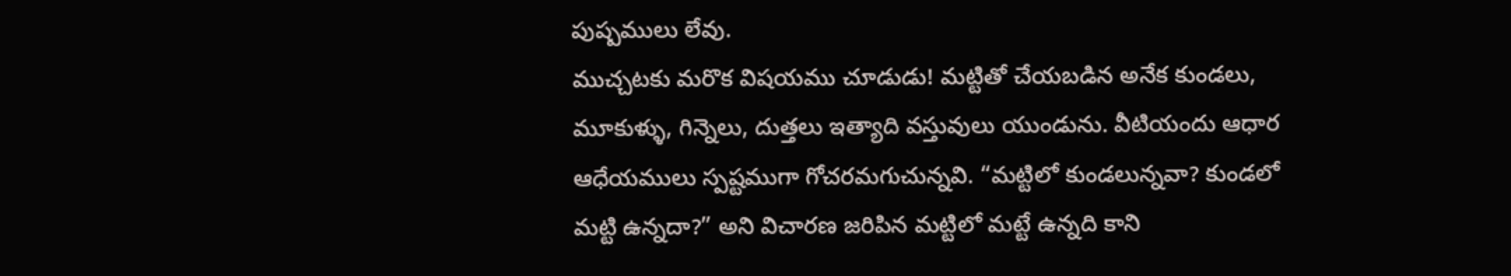పుష్పములు లేవు.
ముచ్చటకు మరొక విషయము చూడుడు! మట్టితో చేయబడిన అనేక కుండలు, మూకుళ్ళు, గిన్నెలు, దుత్తలు ఇత్యాది వస్తువులు యుండును. వీటియందు ఆధార ఆధేయములు స్పష్టముగా గోచరమగుచున్నవి. “మట్టిలో కుండలున్నవా? కుండలో మట్టి ఉన్నదా?” అని విచారణ జరిపిన మట్టిలో మట్టే ఉన్నది కాని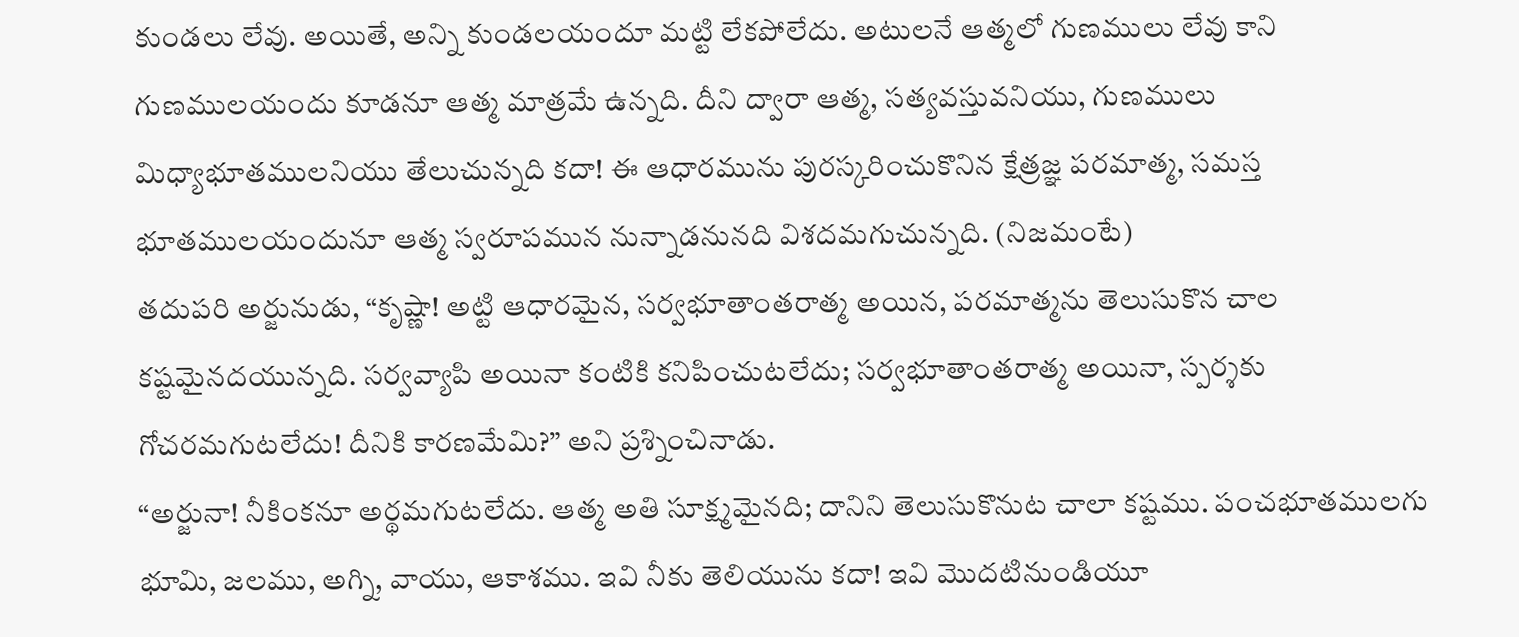కుండలు లేవు. అయితే, అన్ని కుండలయందూ మట్టి లేకపోలేదు. అటులనే ఆత్మలో గుణములు లేవు కాని గుణములయందు కూడనూ ఆత్మ మాత్రమే ఉన్నది. దీని ద్వారా ఆత్మ, సత్యవస్తువనియు, గుణములు మిధ్యాభూతములనియు తేలుచున్నది కదా! ఈ ఆధారమును పురస్కరించుకొనిన క్షేత్రజ్ఞ పరమాత్మ, సమస్త భూతములయందునూ ఆత్మ స్వరూపమున నున్నాడనునది విశదమగుచున్నది. (నిజమంటే)
తదుపరి అర్జునుడు, “కృష్ణా! అట్టి ఆధారమైన, సర్వభూతాంతరాత్మ అయిన, పరమాత్మను తెలుసుకొన చాల కష్టమైనదయున్నది. సర్వవ్యాపి అయినా కంటికి కనిపించుటలేదు; సర్వభూతాంతరాత్మ అయినా, స్పర్శకు గోచరమగుటలేదు! దీనికి కారణమేమి?” అని ప్రశ్నించినాడు.
“అర్జునా! నీకింకనూ అర్థమగుటలేదు. ఆత్మ అతి సూక్ష్మమైనది; దానిని తెలుసుకొనుట చాలా కష్టము. పంచభూతములగు భూమి, జలము, అగ్ని, వాయు, ఆకాశము. ఇవి నీకు తెలియును కదా! ఇవి మొదటినుండియూ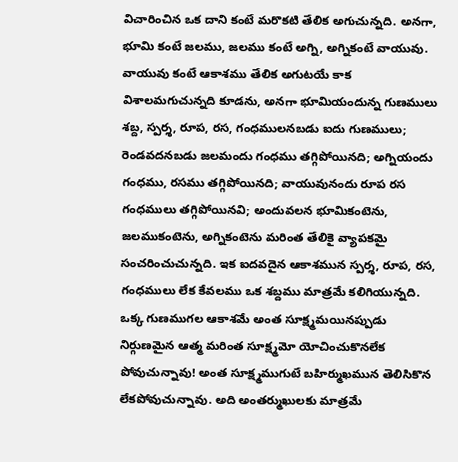విచారించిన ఒక దాని కంటే మరొకటి తేలిక అగుచున్నది. అనగా, భూమి కంటే జలము, జలము కంటే అగ్ని, అగ్నికంటే వాయువు. వాయువు కంటే ఆకాశము తేలిక అగుటయే కాక విశాలమగుచున్నది కూడను, అనగా భూమియందున్న గుణములు శబ్ద, స్పర్శ, రూప, రస, గంధములనబడు ఐదు గుణములు; రెండవదనబడు జలమందు గంధము తగ్గిపోయినది; అగ్నియందు గంధము, రసము తగ్గిపోయినది; వాయువునందు రూప రస గంధములు తగ్గిపోయినవి; అందువలన భూమికంటెను, జలముకంటెను, అగ్నికంటెను మరింత తేలికై వ్యాపకమై సంచరించుచున్నది. ఇక ఐదవదైన ఆకాశమున స్పర్శ, రూప, రస, గంధములు లేక కేవలము ఒక శబ్దము మాత్రమే కలిగియున్నది. ఒక్క గుణముగల ఆకాశమే అంత సూక్ష్మమయినప్పుడు నిర్గుణమైన ఆత్మ మరింత సూక్ష్మమో యోచించుకొనలేక పోవుచున్నావు! అంత సూక్ష్మముగుటే బహిర్ముఖమున తెలిసికొన లేకపోవుచున్నావు. అది అంతర్ముఖులకు మాత్రమే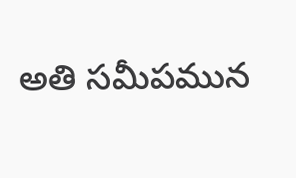అతి సమీపమున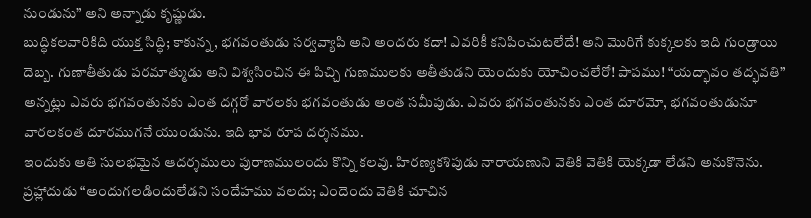నుండును” అని అన్నాడు కృష్ణుడు.
బుద్ధికలవారికిది యుక్త సిద్ధి; కాకున్న, భగవంతుడు సర్వవ్యాపి అని అందరు కదా! ఎవరికీ కనిపించుటలేదే! అని మొరిగే కుక్కలకు ఇది గుండ్రాయి దెబ్బ. గుణాతీతుడు పరమాత్ముడు అని విశ్వసించిన ఈ పిచ్చి గుణములకు అతీతుడని యెందుకు యోచించలేరో! పాపము! “యద్భావం తద్భవతి” అన్నట్లు ఎవరు భగవంతునకు ఎంత దగ్గరో వారలకు భగవంతుడు అంత సమీపుడు. ఎవరు భగవంతునకు ఎంత దూరమో, భగవంతుడునూ వారలకంత దూరముగనే యుండును. ఇది భావ రూప దర్శనము.
ఇందుకు అతి సులభమైన ఆదర్శములు పురాణములందు కొన్ని కలవు. హిరణ్యకశిపుడు నారాయణుని వెతికి వెతికి యెక్కడా లేడని అనుకొనెను. ప్రహ్లాదుడు “అందుగలడిందులేడని సందేహము వలదు; ఎందెందు వెతికి చూచిన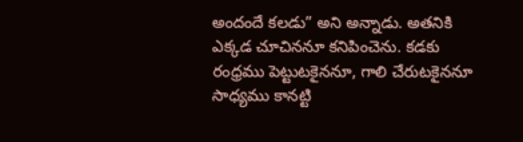అందందే కలడు” అని అన్నాడు. అతనికి ఎక్కడ చూచిననూ కనిపించెను. కడకు రంధ్రము పెట్టుటకైననూ, గాలి చేరుటకైననూ సాధ్యము కానట్టి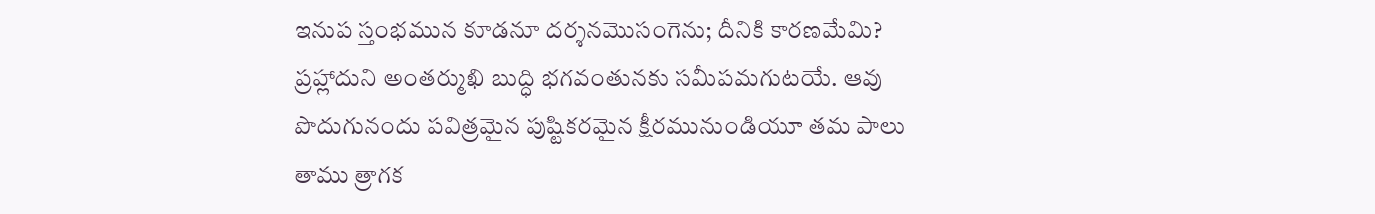ఇనుప స్తంభమున కూడనూ దర్శనమొసంగెను; దీనికి కారణమేమి? ప్రహ్లాదుని అంతర్ముఖి బుద్ధి భగవంతునకు సమీపమగుటయే. ఆవు పొదుగునందు పవిత్రమైన పుష్టికరమైన క్షీరమునుండియూ తమ పాలు తాము త్రాగక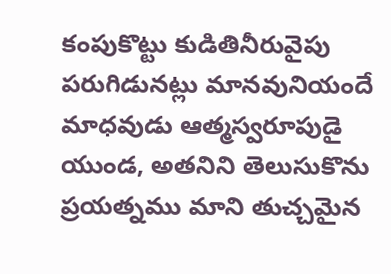కంపుకొట్టు కుడితినీరువైపు పరుగిడునట్లు మానవునియందే మాధవుడు ఆత్మస్వరూపుడై యుండ, అతనిని తెలుసుకొను ప్రయత్నము మాని తుచ్చమైన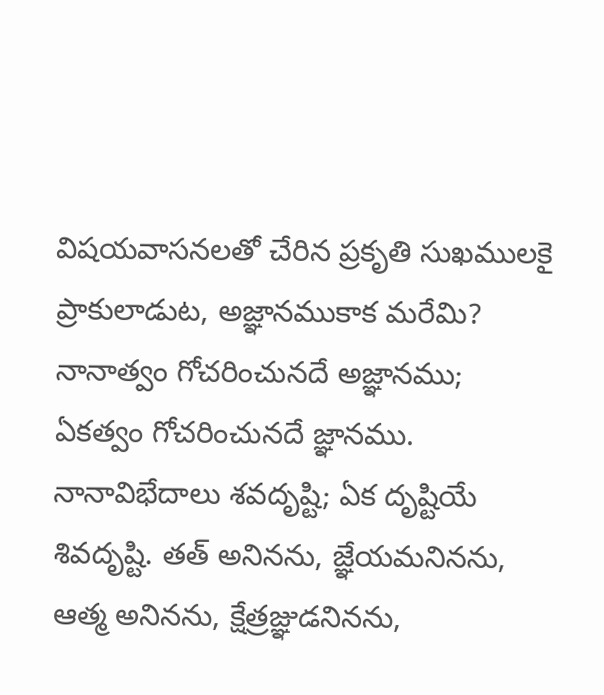విషయవాసనలతో చేరిన ప్రకృతి సుఖములకై ప్రాకులాడుట, అజ్ఞానముకాక మరేమి? నానాత్వం గోచరించునదే అజ్ఞానము; ఏకత్వం గోచరించునదే జ్ఞానము. నానావిభేదాలు శవదృష్టి; ఏక దృష్టియే శివదృష్టి. తత్ అనినను, జ్ఞేయమనినను, ఆత్మ అనినను, క్షేత్రజ్ఞుడనినను,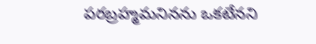పరబ్రహ్మమనినను ఒకటేనని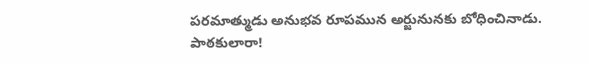పరమాత్ముడు అనుభవ రూపమున అర్జునునకు బోధించినాడు.
పాఠకులారా!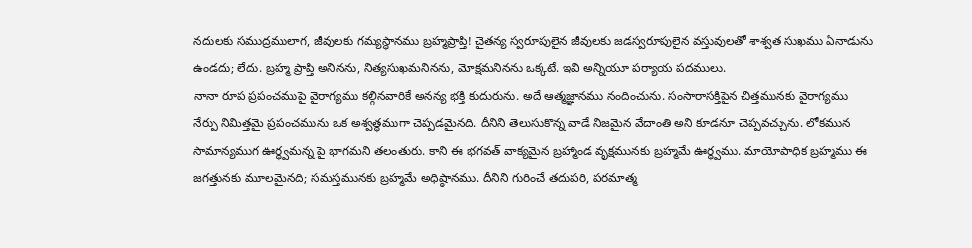నదులకు సముద్రములాగ, జీవులకు గమ్యస్థానము బ్రహ్మప్రాప్తి! చైతన్య స్వరూపులైన జీవులకు జడస్వరూపులైన వస్తువులతో శాశ్వత సుఖము ఏనాడును ఉండదు; లేదు. బ్రహ్మ ప్రాప్తి అనినను, నిత్యసుఖమనినను, మోక్షమనినను ఒక్కటే. ఇవి అన్నియూ పర్యాయ పదములు.
నానా రూప ప్రపంచముపై వైరాగ్యము కల్గినవారికే అనన్య భక్తి కుదురును. అదే ఆత్మజ్ఞానము నందించును. సంసారాసక్తిపైన చిత్తమునకు వైరాగ్యము నేర్పు నిమిత్తమై ప్రపంచమును ఒక అశ్వత్థముగా చెప్పడమైనది. దీనిని తెలుసుకొన్న వాడే నిజమైన వేదాంతి అని కూడనూ చెప్పవచ్చును. లోకమున సామాన్యముగ ఊర్ధ్వమన్న పై భాగమని తలంతురు. కాని ఈ భగవత్ వాక్యమైన బ్రహ్మాండ వృక్షమునకు బ్రహ్మమే ఊర్ధ్వము. మాయోపాధిక బ్రహ్మము ఈ జగత్తునకు మూలమైనది; సమస్తమునకు బ్రహ్మమే అధిష్ఠానము. దీనిని గురించే తదుపరి, పరమాత్మ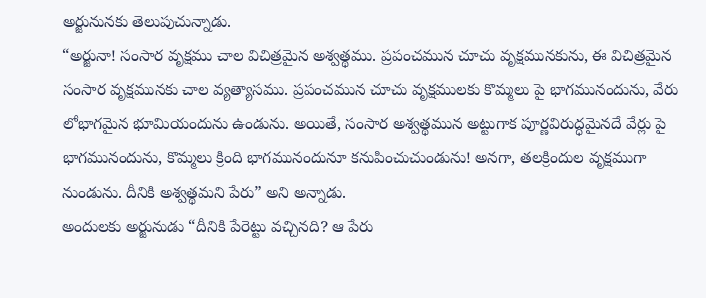అర్జునునకు తెలుపుచున్నాడు.
“అర్జునా! సంసార వృక్షము చాల విచిత్రమైన అశ్వత్థము. ప్రపంచమున చూచు వృక్షమునకును, ఈ విచిత్రమైన సంసార వృక్షమునకు చాల వ్యత్యాసము. ప్రపంచమున చూచు వృక్షములకు కొమ్మలు పై భాగమునందును, వేరు లోభాగమైన భూమియందును ఉండును. అయితే, సంసార అశ్వత్థమున అట్టుగాక పూర్ణవిరుద్ధమైనదే వేర్లు పై భాగమునందును, కొమ్మలు క్రింది భాగమునందునూ కనుపించుచుండును! అనగా, తలక్రిందుల వృక్షముగా నుండును. దీనికి అశ్వత్థమని పేరు” అని అన్నాడు.
అందులకు అర్జునుడు “దీనికి పేరెట్టు వచ్చినది? ఆ పేరు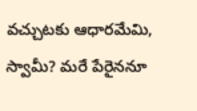వచ్చుటకు ఆధారమేమి, స్వామీ? మరే పేరైననూ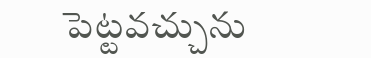పెట్టవచ్చును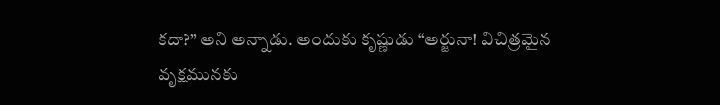కదా?” అని అన్నాడు. అందుకు కృష్ణుడు “అర్జునా! విచిత్రమైన వృక్షమునకు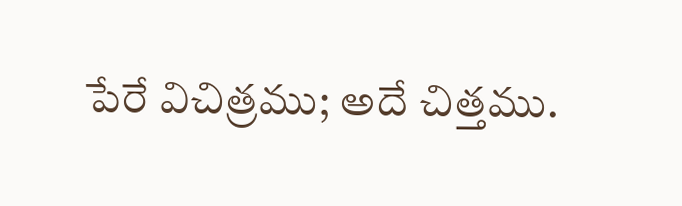పేరే విచిత్రము; అదే చిత్తము.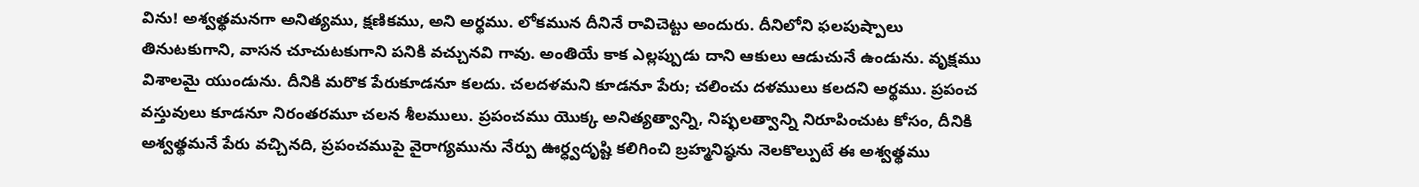విను! అశ్వత్థమనగా అనిత్యము, క్షణికము, అని అర్థము. లోకమున దీనినే రావిచెట్టు అందురు. దీనిలోని ఫలపుష్పాలు తినుటకుగాని, వాసన చూచుటకుగాని పనికి వచ్చునవి గావు. అంతియే కాక ఎల్లప్పుడు దాని ఆకులు ఆడుచునే ఉండును. వృక్షము విశాలమై యుండును. దీనికి మరొక పేరుకూడనూ కలదు. చలదళమని కూడనూ పేరు; చలించు దళములు కలదని అర్థము. ప్రపంచ వస్తువులు కూడనూ నిరంతరమూ చలన శీలములు. ప్రపంచము యొక్క అనిత్యత్వాన్ని, నిష్ఫలత్వాన్ని నిరూపించుట కోసం, దీనికి అశ్వత్థమనే పేరు వచ్చినది, ప్రపంచముపై వైరాగ్యమును నేర్పు ఊర్ధ్వదృష్టి కలిగించి బ్రహ్మనిష్ఠను నెలకొల్పుటే ఈ అశ్వత్థము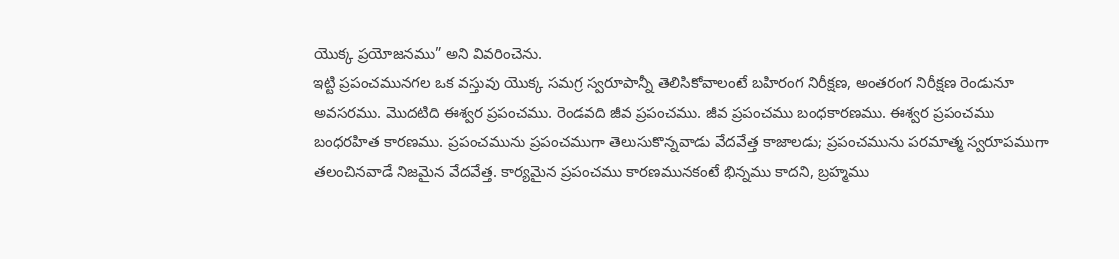యొక్క ప్రయోజనము” అని వివరించెను.
ఇట్టి ప్రపంచమునగల ఒక వస్తువు యొక్క సమగ్ర స్వరూపాన్నీ తెలిసికోవాలంటే బహిరంగ నిరీక్షణ, అంతరంగ నిరీక్షణ రెండునూ అవసరము. మొదటిది ఈశ్వర ప్రపంచము. రెండవది జీవ ప్రపంచము. జీవ ప్రపంచము బంధకారణము. ఈశ్వర ప్రపంచము బంధరహిత కారణము. ప్రపంచమును ప్రపంచముగా తెలుసుకొన్నవాడు వేదవేత్త కాజాలడు; ప్రపంచమును పరమాత్మ స్వరూపముగా తలంచినవాడే నిజమైన వేదవేత్త. కార్యమైన ప్రపంచము కారణమునకంటే భిన్నము కాదని, బ్రహ్మము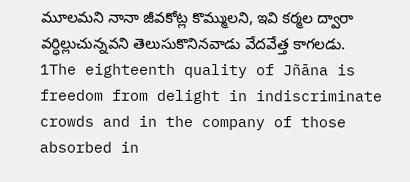మూలమని నానా జీవకోట్ల కొమ్ములని, ఇవి కర్మల ద్వారా వర్ధిల్లుచున్నవని తెలుసుకొనినవాడు వేదవేత్త కాగలడు.
1The eighteenth quality of Jñāna is freedom from delight in indiscriminate crowds and in the company of those absorbed in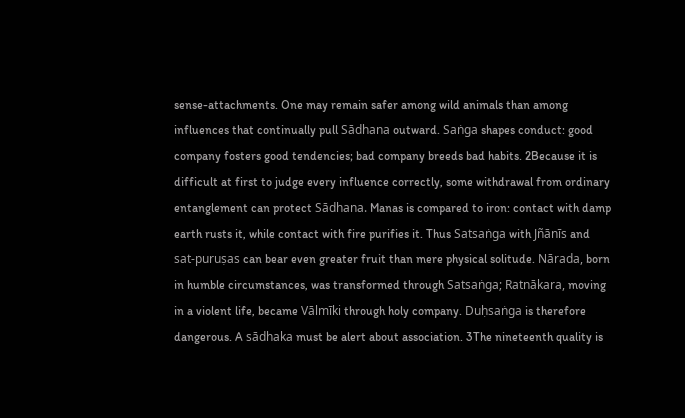sense-attachments. One may remain safer among wild animals than among influences that continually pull Sādhana outward. Saṅga shapes conduct: good company fosters good tendencies; bad company breeds bad habits. 2Because it is difficult at first to judge every influence correctly, some withdrawal from ordinary entanglement can protect Sādhana. Manas is compared to iron: contact with damp earth rusts it, while contact with fire purifies it. Thus Satsaṅga with Jñānīs and sat-puruṣas can bear even greater fruit than mere physical solitude. Nārada, born in humble circumstances, was transformed through Satsaṅga; Ratnākara, moving in a violent life, became Vālmīki through holy company. Duḥsaṅga is therefore dangerous. A sādhaka must be alert about association. 3The nineteenth quality is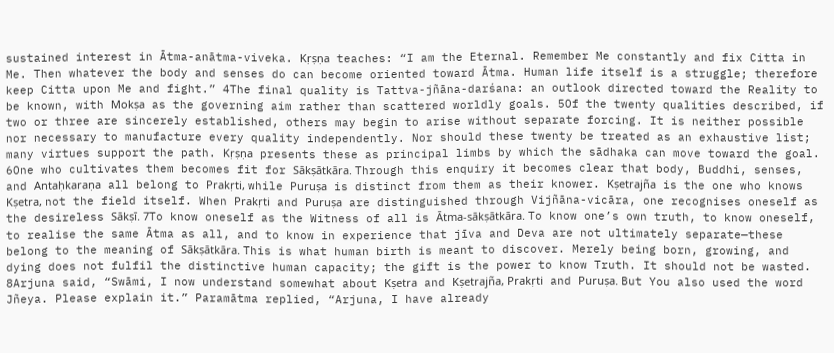sustained interest in Ātma-anātma-viveka. Kṛṣṇa teaches: “I am the Eternal. Remember Me constantly and fix Citta in Me. Then whatever the body and senses do can become oriented toward Ātma. Human life itself is a struggle; therefore keep Citta upon Me and fight.” 4The final quality is Tattva-jñāna-darśana: an outlook directed toward the Reality to be known, with Mokṣa as the governing aim rather than scattered worldly goals. 5Of the twenty qualities described, if two or three are sincerely established, others may begin to arise without separate forcing. It is neither possible nor necessary to manufacture every quality independently. Nor should these twenty be treated as an exhaustive list; many virtues support the path. Kṛṣṇa presents these as principal limbs by which the sādhaka can move toward the goal. 6One who cultivates them becomes fit for Sākṣātkāra. Through this enquiry it becomes clear that body, Buddhi, senses, and Antaḥkaraṇa all belong to Prakṛti, while Puruṣa is distinct from them as their knower. Kṣetrajña is the one who knows Kṣetra, not the field itself. When Prakṛti and Puruṣa are distinguished through Vijñāna-vicāra, one recognises oneself as the desireless Sākṣī. 7To know oneself as the Witness of all is Ātma-sākṣātkāra. To know one’s own truth, to know oneself, to realise the same Ātma as all, and to know in experience that jīva and Deva are not ultimately separate—these belong to the meaning of Sākṣātkāra. This is what human birth is meant to discover. Merely being born, growing, and dying does not fulfil the distinctive human capacity; the gift is the power to know Truth. It should not be wasted. 8Arjuna said, “Swāmi, I now understand somewhat about Kṣetra and Kṣetrajña, Prakṛti and Puruṣa. But You also used the word Jñeya. Please explain it.” Paramātma replied, “Arjuna, I have already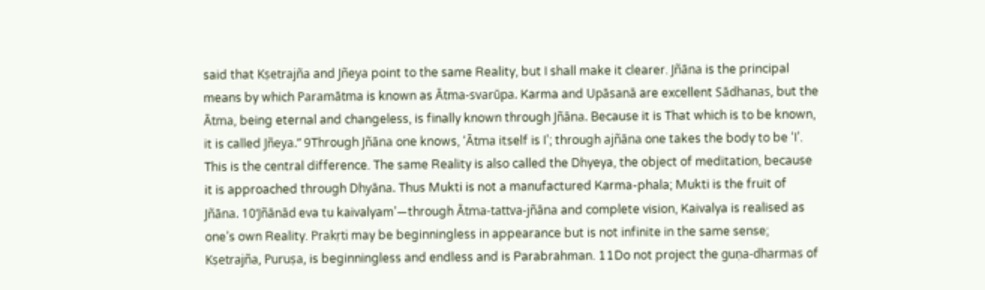said that Kṣetrajña and Jñeya point to the same Reality, but I shall make it clearer. Jñāna is the principal means by which Paramātma is known as Ātma-svarūpa. Karma and Upāsanā are excellent Sādhanas, but the Ātma, being eternal and changeless, is finally known through Jñāna. Because it is That which is to be known, it is called Jñeya.” 9Through Jñāna one knows, ‘Ātma itself is I’; through ajñāna one takes the body to be ‘I’. This is the central difference. The same Reality is also called the Dhyeya, the object of meditation, because it is approached through Dhyāna. Thus Mukti is not a manufactured Karma-phala; Mukti is the fruit of Jñāna. 10‘Jñānād eva tu kaivalyam’—through Ātma-tattva-jñāna and complete vision, Kaivalya is realised as one’s own Reality. Prakṛti may be beginningless in appearance but is not infinite in the same sense; Kṣetrajña, Puruṣa, is beginningless and endless and is Parabrahman. 11Do not project the guṇa-dharmas of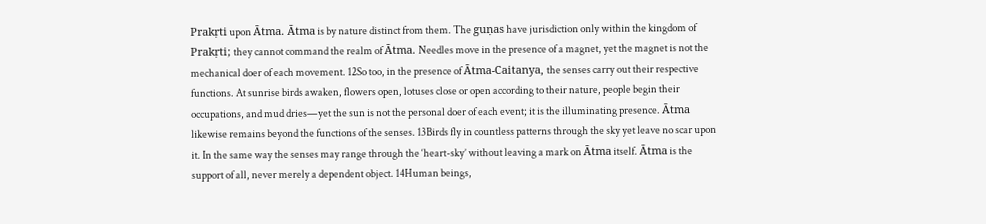Prakṛti upon Ātma. Ātma is by nature distinct from them. The guṇas have jurisdiction only within the kingdom of Prakṛti; they cannot command the realm of Ātma. Needles move in the presence of a magnet, yet the magnet is not the mechanical doer of each movement. 12So too, in the presence of Ātma-Caitanya, the senses carry out their respective functions. At sunrise birds awaken, flowers open, lotuses close or open according to their nature, people begin their occupations, and mud dries—yet the sun is not the personal doer of each event; it is the illuminating presence. Ātma likewise remains beyond the functions of the senses. 13Birds fly in countless patterns through the sky yet leave no scar upon it. In the same way the senses may range through the ‘heart-sky’ without leaving a mark on Ātma itself. Ātma is the support of all, never merely a dependent object. 14Human beings,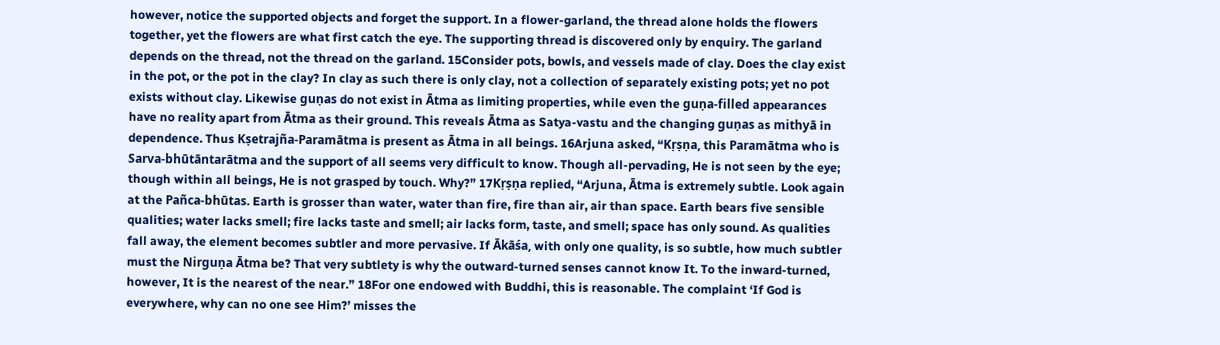however, notice the supported objects and forget the support. In a flower-garland, the thread alone holds the flowers together, yet the flowers are what first catch the eye. The supporting thread is discovered only by enquiry. The garland depends on the thread, not the thread on the garland. 15Consider pots, bowls, and vessels made of clay. Does the clay exist in the pot, or the pot in the clay? In clay as such there is only clay, not a collection of separately existing pots; yet no pot exists without clay. Likewise guṇas do not exist in Ātma as limiting properties, while even the guṇa-filled appearances have no reality apart from Ātma as their ground. This reveals Ātma as Satya-vastu and the changing guṇas as mithyā in dependence. Thus Kṣetrajña-Paramātma is present as Ātma in all beings. 16Arjuna asked, “Kṛṣṇa, this Paramātma who is Sarva-bhūtāntarātma and the support of all seems very difficult to know. Though all-pervading, He is not seen by the eye; though within all beings, He is not grasped by touch. Why?” 17Kṛṣṇa replied, “Arjuna, Ātma is extremely subtle. Look again at the Pañca-bhūtas. Earth is grosser than water, water than fire, fire than air, air than space. Earth bears five sensible qualities; water lacks smell; fire lacks taste and smell; air lacks form, taste, and smell; space has only sound. As qualities fall away, the element becomes subtler and more pervasive. If Ākāśa, with only one quality, is so subtle, how much subtler must the Nirguṇa Ātma be? That very subtlety is why the outward-turned senses cannot know It. To the inward-turned, however, It is the nearest of the near.” 18For one endowed with Buddhi, this is reasonable. The complaint ‘If God is everywhere, why can no one see Him?’ misses the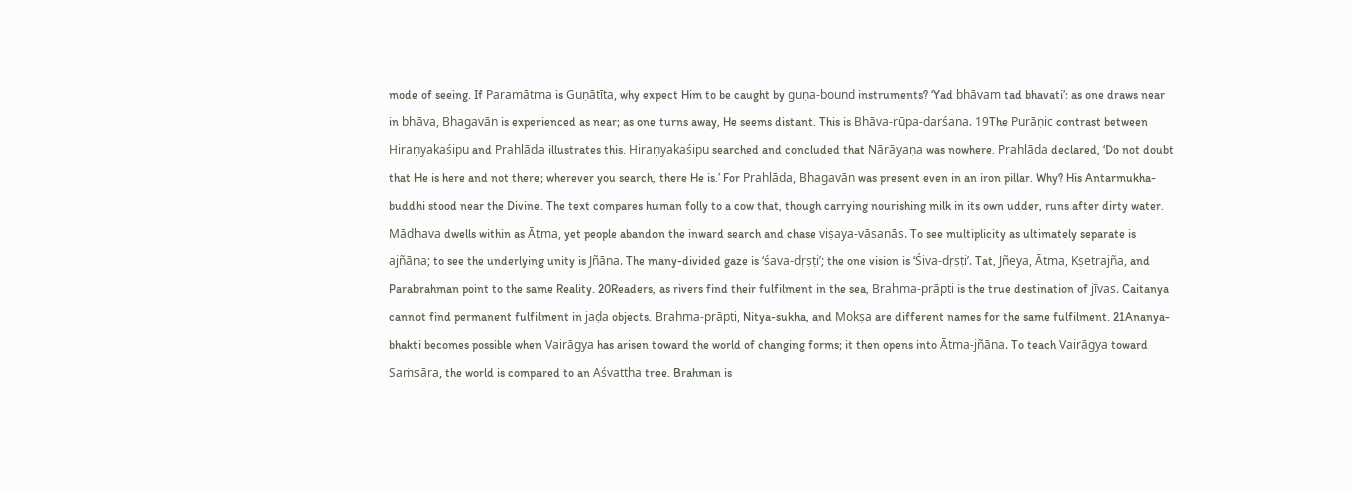mode of seeing. If Paramātma is Guṇātīta, why expect Him to be caught by guṇa-bound instruments? ‘Yad bhāvam tad bhavati’: as one draws near in bhāva, Bhagavān is experienced as near; as one turns away, He seems distant. This is Bhāva-rūpa-darśana. 19The Purāṇic contrast between Hiraṇyakaśipu and Prahlāda illustrates this. Hiraṇyakaśipu searched and concluded that Nārāyaṇa was nowhere. Prahlāda declared, ‘Do not doubt that He is here and not there; wherever you search, there He is.’ For Prahlāda, Bhagavān was present even in an iron pillar. Why? His Antarmukha-buddhi stood near the Divine. The text compares human folly to a cow that, though carrying nourishing milk in its own udder, runs after dirty water. Mādhava dwells within as Ātma, yet people abandon the inward search and chase viṣaya-vāsanās. To see multiplicity as ultimately separate is ajñāna; to see the underlying unity is Jñāna. The many-divided gaze is ‘śava-dṛṣṭi’; the one vision is ‘Śiva-dṛṣṭi’. Tat, Jñeya, Ātma, Kṣetrajña, and Parabrahman point to the same Reality. 20Readers, as rivers find their fulfilment in the sea, Brahma-prāpti is the true destination of jīvas. Caitanya cannot find permanent fulfilment in jaḍa objects. Brahma-prāpti, Nitya-sukha, and Mokṣa are different names for the same fulfilment. 21Ananya-bhakti becomes possible when Vairāgya has arisen toward the world of changing forms; it then opens into Ātma-jñāna. To teach Vairāgya toward Saṁsāra, the world is compared to an Aśvattha tree. Brahman is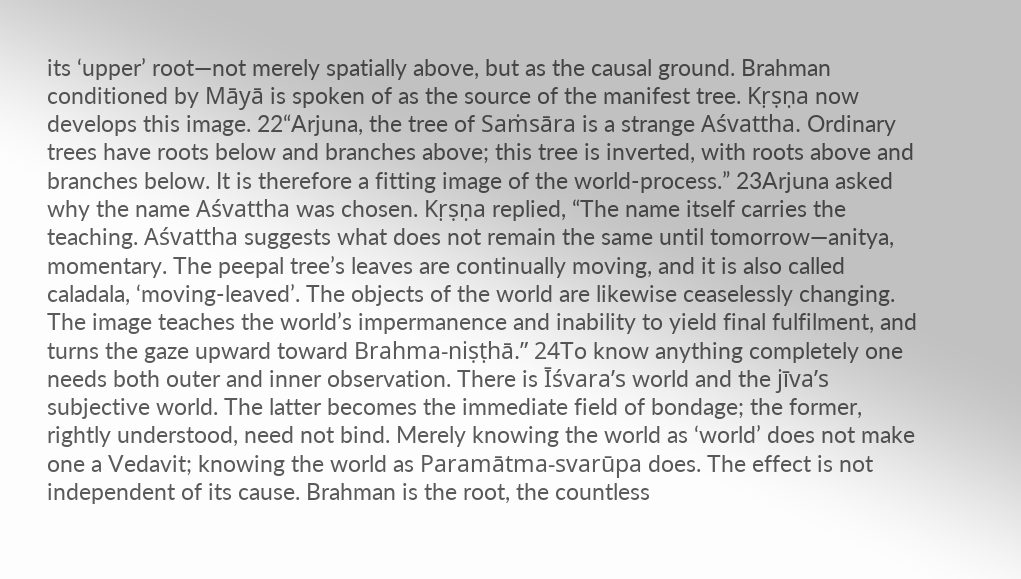its ‘upper’ root—not merely spatially above, but as the causal ground. Brahman conditioned by Māyā is spoken of as the source of the manifest tree. Kṛṣṇa now develops this image. 22“Arjuna, the tree of Saṁsāra is a strange Aśvattha. Ordinary trees have roots below and branches above; this tree is inverted, with roots above and branches below. It is therefore a fitting image of the world-process.” 23Arjuna asked why the name Aśvattha was chosen. Kṛṣṇa replied, “The name itself carries the teaching. Aśvattha suggests what does not remain the same until tomorrow—anitya, momentary. The peepal tree’s leaves are continually moving, and it is also called caladala, ‘moving-leaved’. The objects of the world are likewise ceaselessly changing. The image teaches the world’s impermanence and inability to yield final fulfilment, and turns the gaze upward toward Brahma-niṣṭhā.” 24To know anything completely one needs both outer and inner observation. There is Īśvara’s world and the jīva’s subjective world. The latter becomes the immediate field of bondage; the former, rightly understood, need not bind. Merely knowing the world as ‘world’ does not make one a Vedavit; knowing the world as Paramātma-svarūpa does. The effect is not independent of its cause. Brahman is the root, the countless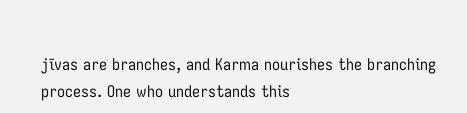jīvas are branches, and Karma nourishes the branching process. One who understands this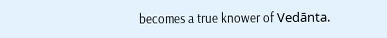becomes a true knower of Vedānta.